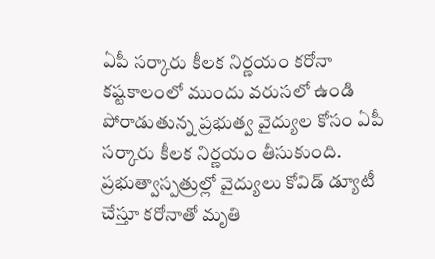ఏపీ సర్కారు కీలక నిర్ణయం కరోనా కష్టకాలంలో ముందు వరుసలో ఉండి పోరాడుతున్న ప్రభుత్వ వైద్యుల కోసం ఏపీ సర్కారు కీలక నిర్ణయం తీసుకుంది. ప్రభుత్వాస్పత్రుల్లో వైద్యులు కోవిడ్ డ్యూటీ చేస్తూ కరోనాతో మృతి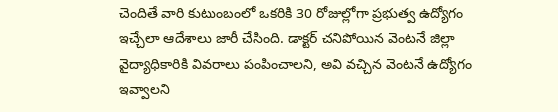చెందితే వారి కుటుంబంలో ఒకరికి 30 రోజుల్లోగా ప్రభుత్వ ఉద్యోగం ఇచ్చేలా ఆదేశాలు జారీ చేసింది. డాక్టర్ చనిపోయిన వెంటనే జిల్లా వైద్యాధికారికి వివరాలు పంపించాలని, అవి వచ్చిన వెంటనే ఉద్యోగం ఇవ్వాలని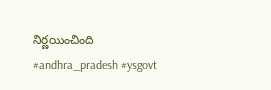నిర్ణయించింది #andhra_pradesh #ysgovt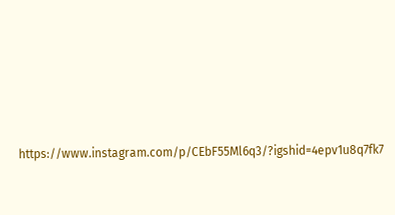https://www.instagram.com/p/CEbF55Ml6q3/?igshid=4epv1u8q7fk7